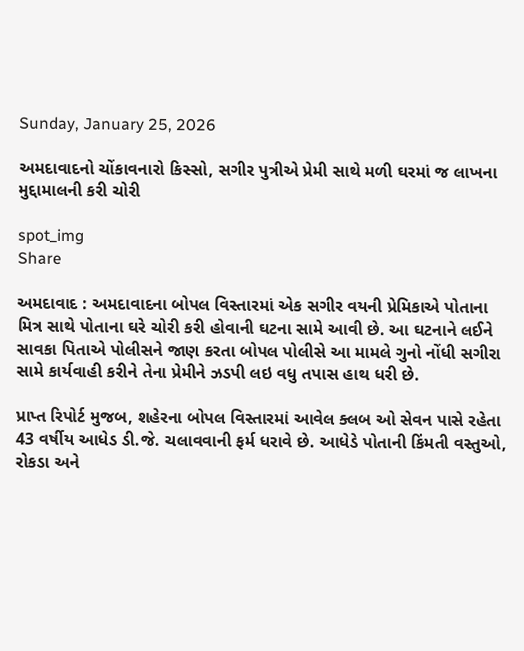Sunday, January 25, 2026

અમદાવાદનો ચોંકાવનારો કિસ્સો, સગીર પુત્રીએ પ્રેમી સાથે મળી ઘરમાં જ લાખના મુદ્દામાલની કરી ચોરી

spot_img
Share

અમદાવાદ : અમદાવાદના બોપલ વિસ્તારમાં એક સગીર વયની પ્રેમિકાએ પોતાના મિત્ર સાથે પોતાના ઘરે ચોરી કરી હોવાની ઘટના સામે આવી છે. આ ઘટનાને લઈને સાવકા પિતાએ પોલીસને જાણ કરતા બોપલ પોલીસે આ મામલે ગુનો નોંધી સગીરા સામે કાર્યવાહી કરીને તેના પ્રેમીને ઝડપી લઇ વધુ તપાસ હાથ ધરી છે.

પ્રાપ્ત રિપોર્ટ મુજબ, શહેરના બોપલ વિસ્તારમાં આવેલ ક્લબ ઓ સેવન પાસે રહેતા 43 વર્ષીય આધેડ ડી.જે. ચલાવવાની ફર્મ ધરાવે છે. આધેડે પોતાની કિંમતી વસ્તુઓ, રોકડા અને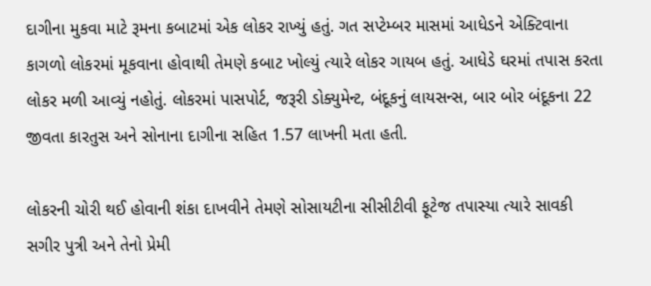દાગીના મુકવા માટે રૂમના કબાટમાં એક લોકર રાખ્યું હતું. ગત સપ્ટેમ્બર માસમાં આધેડને એક્ટિવાના કાગળો લોકરમાં મૂકવાના હોવાથી તેમણે કબાટ ખોલ્યું ત્યારે લોકર ગાયબ હતું. આધેડે ઘરમાં તપાસ કરતા લોકર મળી આવ્યું નહોતું. લોકરમાં પાસપોર્ટ, જરૂરી ડોક્યુમેન્ટ, બંદૂકનું લાયસન્સ, બાર બોર બંદૂકના 22 જીવતા કારતુસ અને સોનાના દાગીના સહિત 1.57 લાખની મતા હતી.

લોકરની ચોરી થઈ હોવાની શંકા દાખવીને તેમણે સોસાયટીના સીસીટીવી ફૂટેજ તપાસ્યા ત્યારે સાવકી સગીર પુત્રી અને તેનો પ્રેમી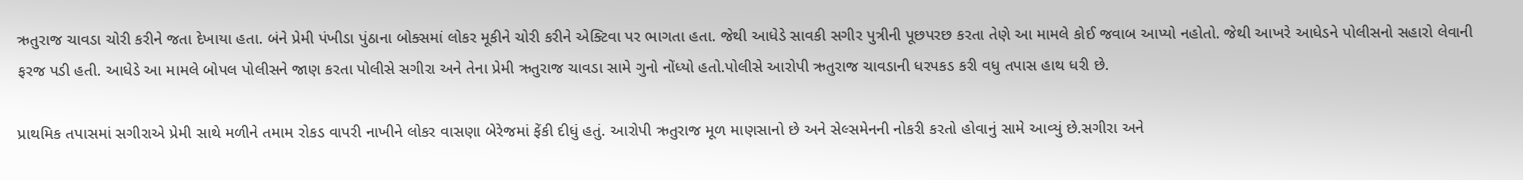ઋતુરાજ ચાવડા ચોરી કરીને જતા દેખાયા હતા. બંને પ્રેમી પંખીડા પુંઠાના બોક્સમાં લોકર મૂકીને ચોરી કરીને એક્ટિવા પર ભાગતા હતા. જેથી આધેડે સાવકી સગીર પુત્રીની પૂછપરછ કરતા તેણે આ મામલે કોઈ જવાબ આપ્યો નહોતો. જેથી આખરે આધેડને પોલીસનો સહારો લેવાની ફરજ પડી હતી. આધેડે આ મામલે બોપલ પોલીસને જાણ કરતા પોલીસે સગીરા અને તેના પ્રેમી ઋતુરાજ ચાવડા સામે ગુનો નોંધ્યો હતો.પોલીસે આરોપી ઋતુરાજ ચાવડાની ધરપકડ કરી વધુ તપાસ હાથ ધરી છે.

પ્રાથમિક તપાસમાં સગીરાએ પ્રેમી સાથે મળીને તમામ રોકડ વાપરી નાખીને લોકર વાસણા બેરેજમાં ફેંકી દીધું હતું. આરોપી ઋતુરાજ મૂળ માણસાનો છે અને સેલ્સમેનની નોકરી કરતો હોવાનું સામે આવ્યું છે.સગીરા અને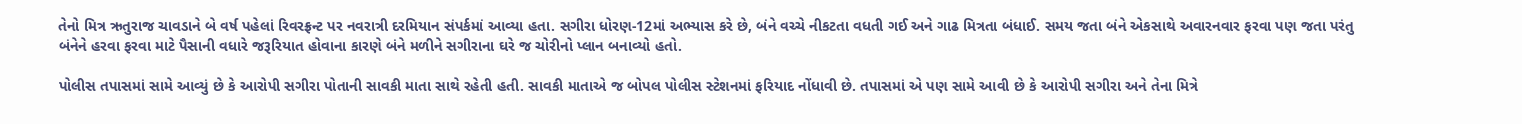તેનો મિત્ર ઋતુરાજ ચાવડાને બે વર્ષ પહેલાં રિવરફ્રન્ટ પર નવરાત્રી દરમિયાન સંપર્કમાં આવ્યા હતા. સગીરા ધોરણ-12માં અભ્યાસ કરે છે, બંને વચ્ચે નીકટતા વધતી ગઈ અને ગાઢ મિત્રતા બંધાઈ. સમય જતા બંને એકસાથે અવારનવાર ફરવા પણ જતા પરંતુ બંનેને હરવા ફરવા માટે પૈસાની વધારે જરૂરિયાત હોવાના કારણે બંને મળીને સગીરાના ઘરે જ ચોરીનો પ્લાન બનાવ્યો હતો.

પોલીસ તપાસમાં સામે આવ્યું છે કે આરોપી સગીરા પોતાની સાવકી માતા સાથે રહેતી હતી. સાવકી માતાએ જ બોપલ પોલીસ સ્ટેશનમાં ફરિયાદ નોંધાવી છે. તપાસમાં એ પણ સામે આવી છે કે આરોપી સગીરા અને તેના મિત્રે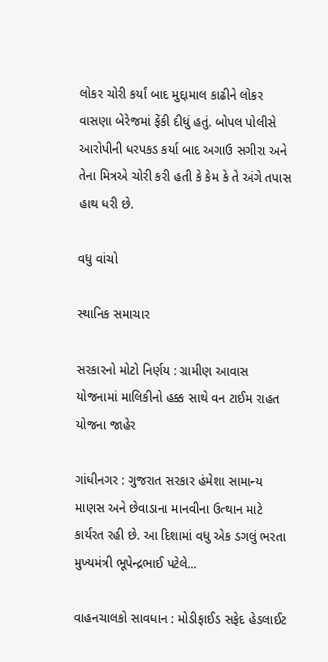લોકર ચોરી કર્યાં બાદ મુદ્દામાલ કાઢીને લોકર વાસણા બેરેજમાં ફેંકી દીધું હતું. બોપલ પોલીસે આરોપીની ધરપકડ કર્યા બાદ અગાઉ સગીરા અને તેના મિત્રએ ચોરી કરી હતી કે કેમ કે તે અંગે તપાસ હાથ ધરી છે.

વધુ વાંચો

સ્થાનિક સમાચાર

સરકારનો મોટો નિર્ણય : ગ્રામીણ આવાસ યોજનામાં માલિકીનો હક્ક સાથે વન ટાઈમ રાહત યોજના જાહેર

ગાંધીનગર : ગુજરાત સરકાર હંમેશા સામાન્ય માણસ અને છેવાડાના માનવીના ઉત્થાન માટે કાર્યરત રહી છે. આ દિશામાં વધુ એક ડગલું ભરતા મુખ્યમંત્રી ભૂપેન્દ્રભાઈ પટેલે...

વાહનચાલકો સાવધાન : મોડીફાઈડ સફેદ હેડલાઈટ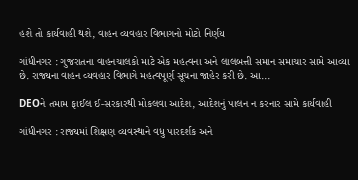હશે તો કાર્યવાહી થશે, વાહન વ્યવહાર વિભાગનો મોટો નિર્ણય

ગાંધીનગર : ગુજરાતના વાહનચાલકો માટે એક મહત્વના અને લાલબત્તી સમાન સમાચાર સામે આવ્યા છે. રાજ્યના વાહન વ્યવહાર વિભાગે મહત્વપૂર્ણ સૂચના જાહેર કરી છે. આ...

DEOને તમામ ફાઈલ ઈ-સરકારથી મોકલવા આદેશ, આદેશનું પાલન ન કરનાર સામે કાર્યવાહી

ગાંધીનગર : રાજ્યમાં શિક્ષણ વ્યવસ્થાને વધુ પારદર્શક અને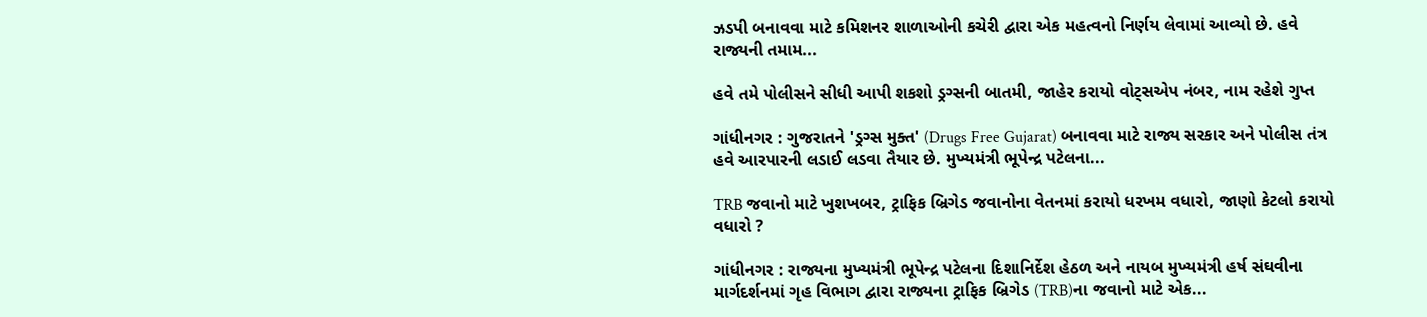ઝડપી બનાવવા માટે કમિશનર શાળાઓની કચેરી દ્વારા એક મહત્વનો નિર્ણય લેવામાં આવ્યો છે. હવે રાજ્યની તમામ...

હવે તમે પોલીસને સીધી આપી શકશો ડ્રગ્સની બાતમી, જાહેર કરાયો વોટ્સએપ નંબર, નામ રહેશે ગુપ્ત

ગાંધીનગર : ગુજરાતને 'ડ્રગ્સ મુક્ત' (Drugs Free Gujarat) બનાવવા માટે રાજ્ય સરકાર અને પોલીસ તંત્ર હવે આરપારની લડાઈ લડવા તૈયાર છે. મુખ્યમંત્રી ભૂપેન્દ્ર પટેલના...

TRB જવાનો માટે ખુશખબર, ટ્રાફિક બ્રિગેડ જવાનોના વેતનમાં કરાયો ધરખમ વધારો, જાણો કેટલો કરાયો વધારો ?

ગાંધીનગર : રાજ્યના મુખ્યમંત્રી ભૂપેન્દ્ર પટેલના દિશાનિર્દેશ હેઠળ અને નાયબ મુખ્યમંત્રી હર્ષ સંઘવીના માર્ગદર્શનમાં ગૃહ વિભાગ દ્વારા રાજ્યના ટ્રાફિક બ્રિગેડ (TRB)ના જવાનો માટે એક...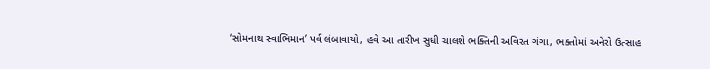‘સોમનાથ સ્વાભિમાન’ પર્વ લંબાવાયો, હવે આ તારીખ સુધી ચાલશે ભક્તિની અવિરત ગંગા, ભક્તોમાં અનેરો ઉત્સાહ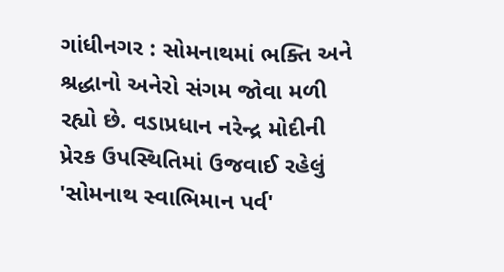ગાંધીનગર : સોમનાથમાં ભક્તિ અને શ્રદ્ધાનો અનેરો સંગમ જોવા મળી રહ્યો છે. વડાપ્રધાન નરેન્દ્ર મોદીની પ્રેરક ઉપસ્થિતિમાં ઉજવાઈ રહેલું 'સોમનાથ સ્વાભિમાન પર્વ'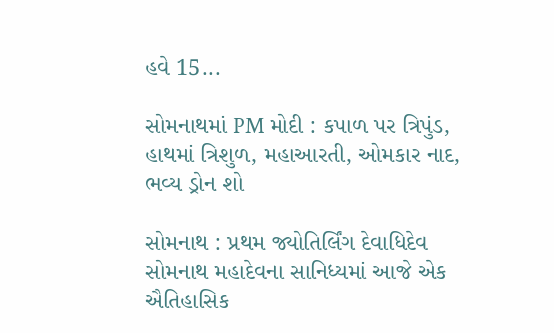હવે 15...

સોમનાથમાં PM મોદી : કપાળ પર ત્રિપુંડ, હાથમાં ત્રિશુળ, મહાઆરતી, ઓમકાર નાદ, ભવ્ય ડ્રોન શો

સોમનાથ : પ્રથમ જ્યોતિર્લિંગ દેવાધિદેવ સોમનાથ મહાદેવના સાનિધ્યમાં આજે એક ઐતિહાસિક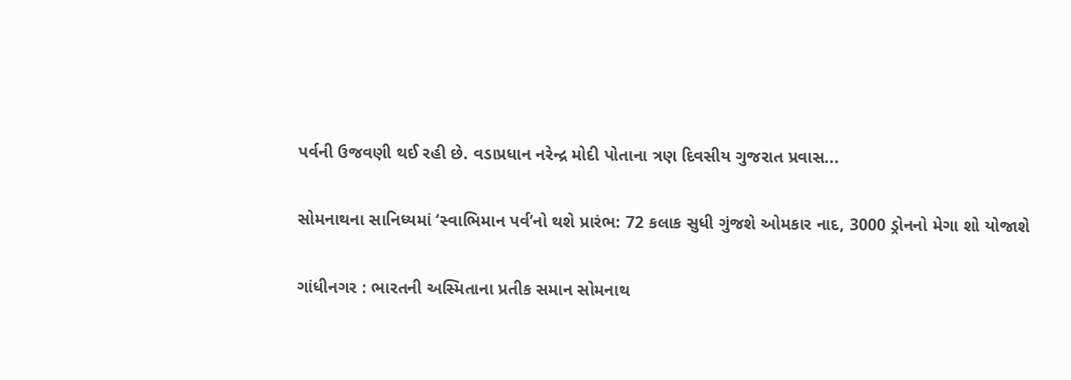પર્વની ઉજવણી થઈ રહી છે. વડાપ્રધાન નરેન્દ્ર મોદી પોતાના ત્રણ દિવસીય ગુજરાત પ્રવાસ...

સોમનાથના સાનિધ્યમાં ‘સ્વાભિમાન પર્વ’નો થશે પ્રારંભ: 72 કલાક સુધી ગુંજશે ઓમકાર નાદ, 3000 ડ્રોનનો મેગા શો યોજાશે

ગાંધીનગર : ભારતની અસ્મિતાના પ્રતીક સમાન સોમનાથ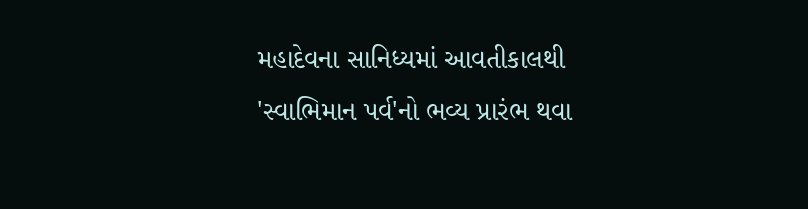મહાદેવના સાનિધ્યમાં આવતીકાલથી 'સ્વાભિમાન પર્વ'નો ભવ્ય પ્રારંભ થવા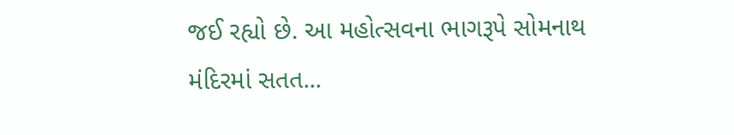જઈ રહ્યો છે. આ મહોત્સવના ભાગરૂપે સોમનાથ મંદિરમાં સતત...